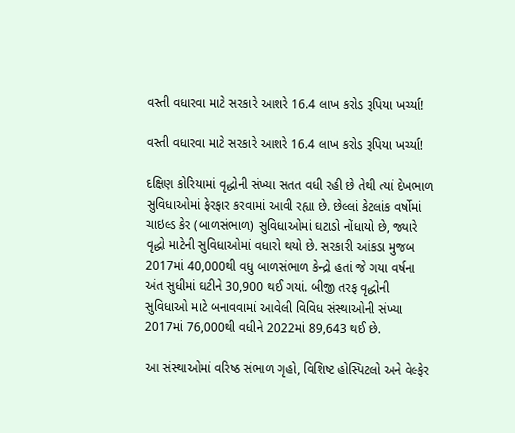વસ્તી વધારવા માટે સરકારે આશરે 16.4 લાખ કરોડ રૂપિયા ખર્ચ્યા!

વસ્તી વધારવા માટે સરકારે આશરે 16.4 લાખ કરોડ રૂપિયા ખર્ચ્યા!

દક્ષિણ કોરિયામાં વૃદ્ધોની સંખ્યા સતત વધી રહી છે તેથી ત્યાં દેખભાળ સુવિધાઓમાં ફેરફાર કરવામાં આવી રહ્યા છે. છેલ્લાં કેટલાંક વર્ષોમાં ચાઇલ્ડ કેર (બાળસંભાળ) સુવિધાઓમાં ઘટાડો નોંધાયો છે, જ્યારે વૃદ્ધો માટેની સુવિધાઓમાં વધારો થયો છે. સરકારી આંકડા મુજબ 2017માં 40,000થી વધુ બાળસંભાળ કેન્દ્રો હતાં જે ગયા વર્ષના અંત સુધીમાં ઘટીને 30,900 થઈ ગયાં. બીજી તરફ વૃદ્ધોની સુવિધાઓ માટે બનાવવામાં આવેલી વિવિધ સંસ્થાઓની સંખ્યા 2017માં 76,000થી વધીને 2022માં 89,643 થઈ છે.

આ સંસ્થાઓમાં વરિષ્ઠ સંભાળ ગૃહો, વિશિષ્ટ હોસ્પિટલો અને વેલ્ફેર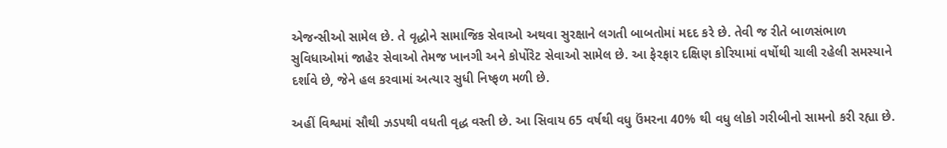એજન્સીઓ સામેલ છે. તે વૃદ્ધોને સામાજિક સેવાઓ અથવા સુરક્ષાને લગતી બાબતોમાં મદદ કરે છે. તેવી જ રીતે બાળસંભાળ સુવિધાઓમાં જાહેર સેવાઓ તેમજ ખાનગી અને કોર્પોરેટ સેવાઓ સામેલ છે. આ ફેરફાર દક્ષિણ કોરિયામાં વર્ષોથી ચાલી રહેલી સમસ્યાને દર્શાવે છે, જેને હલ કરવામાં અત્યાર સુધી નિષ્ફળ મળી છે.

અહીં વિશ્વમાં સૌથી ઝડપથી વધતી વૃદ્ધ વસ્તી છે. આ સિવાય 65 વર્ષથી વધુ ઉંમરના 40% થી વધુ લોકો ગરીબીનો સામનો કરી રહ્યા છે.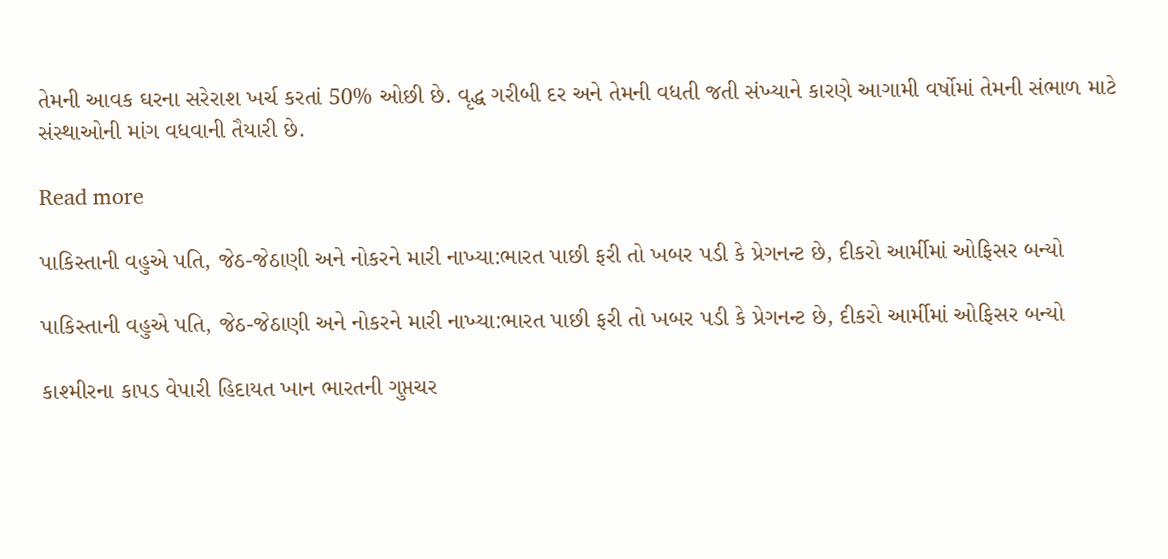તેમની આવક ઘરના સરેરાશ ખર્ચ કરતાં 50% ઓછી છે. વૃદ્ધ ગરીબી દર અને તેમની વધતી જતી સંખ્યાને કારણે આગામી વર્ષોમાં તેમની સંભાળ માટે સંસ્થાઓની માંગ વધવાની તૈયારી છે.

Read more

પાકિસ્તાની વહુએ પતિ, જેઠ-જેઠાણી અને નોકરને મારી નાખ્યા:ભારત પાછી ફરી તો ખબર પડી કે પ્રેગનન્ટ છે, દીકરો આર્મીમાં ઓફિસર બન્યો

પાકિસ્તાની વહુએ પતિ, જેઠ-જેઠાણી અને નોકરને મારી નાખ્યા:ભારત પાછી ફરી તો ખબર પડી કે પ્રેગનન્ટ છે, દીકરો આર્મીમાં ઓફિસર બન્યો

કાશ્મીરના કાપડ વેપારી હિદાયત ખાન ભારતની ગુપ્તચર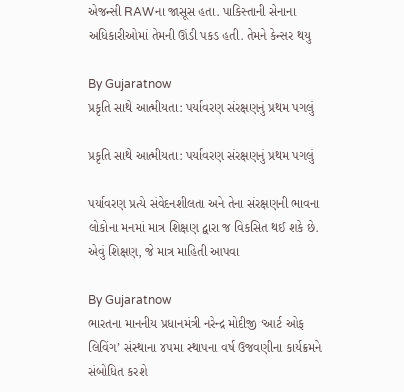એજન્સી RAWના જાસૂસ હતા. પાકિસ્તાની સેનાના અધિકારીઓમાં તેમની ઊંડી પકડ હતી. તેમને કેન્સર થયુ

By Gujaratnow
પ્રકૃતિ સાથે આત્મીયતા: પર્યાવરણ સંરક્ષણનું પ્રથમ પગલું

પ્રકૃતિ સાથે આત્મીયતા: પર્યાવરણ સંરક્ષણનું પ્રથમ પગલું

પર્યાવરણ પ્રત્યે સંવેદનશીલતા અને તેના સંરક્ષણની ભાવના લોકોના મનમાં માત્ર શિક્ષણ દ્વારા જ વિકસિત થઈ શકે છે. એવું શિક્ષણ, જે માત્ર માહિતી આપવા

By Gujaratnow
ભારતના માનનીય પ્રધાનમંત્રી નરેન્દ્ર મોદીજી ‘આર્ટ ઓફ લિવિંગ’ સંસ્થાના ૪૫મા સ્થાપના વર્ષ ઉજવણીના કાર્યક્રમને સંબોધિત કરશે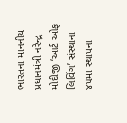ભારતના માનનીય પ્રધાનમંત્રી નરેન્દ્ર મોદીજી ‘આર્ટ ઓફ લિવિંગ’ સંસ્થાના ૪૫મા સ્થાપના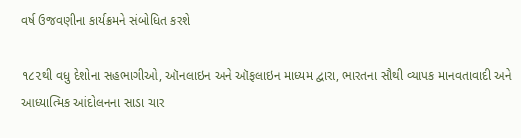વર્ષ ઉજવણીના કાર્યક્રમને સંબોધિત કરશે

૧૮૨થી વધુ દેશોના સહભાગીઓ, ઑનલાઇન અને ઑફલાઇન માધ્યમ દ્વારા, ભારતના સૌથી વ્યાપક માનવતાવાદી અને આધ્યાત્મિક આંદોલનના સાડા ચાર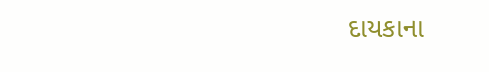દાયકાના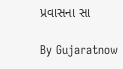પ્રવાસના સા

By Gujaratnow